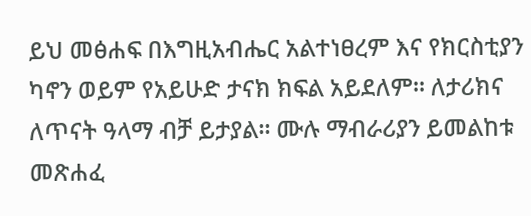ይህ መፅሐፍ በእግዚአብሔር አልተነፀረም እና የክርስቲያን ካኖን ወይም የአይሁድ ታናክ ክፍል አይደለም። ለታሪክና ለጥናት ዓላማ ብቻ ይታያል። ሙሉ ማብራሪያን ይመልከቱ መጽሐፈ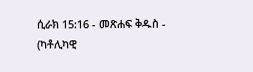ሲራክ 15:16 - መጽሐፍ ቅዱስ - (ካቶሊካዊ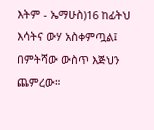እትም - ኤማሁስ)16 ከፊትህ እሳትና ውሃ አስቀምጧል፤ በምትሻው ውስጥ እጅህን ጨምረው።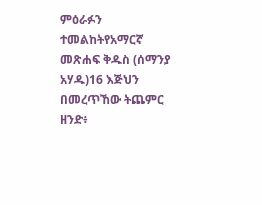ምዕራፉን ተመልከትየአማርኛ መጽሐፍ ቅዱስ (ሰማንያ አሃዱ)16 እጅህን በመረጥኸው ትጨምር ዘንድ፥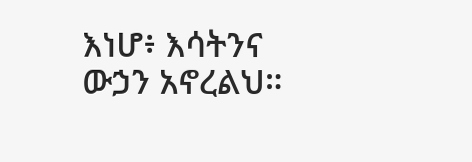እነሆ፥ እሳትንና ውኃን አኖረልህ።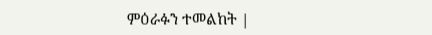ምዕራፉን ተመልከት |